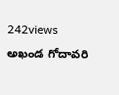242views
అఖండ గోదావరి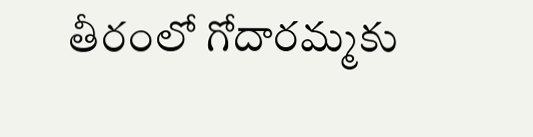తీరంలో గోదారమ్మకు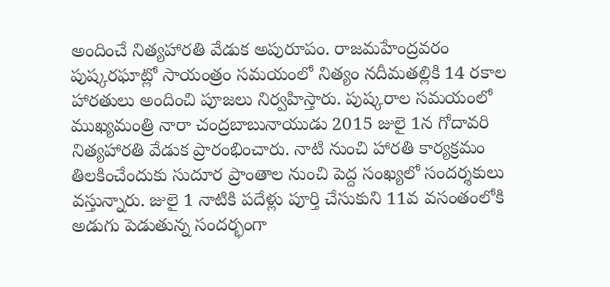అందించే నిత్యహారతి వేడుక అపురూపం. రాజమహేంద్రవరం పుష్కరఘాట్లో సాయంత్రం సమయంలో నిత్యం నదీమతల్లికి 14 రకాల హారతులు అందించి పూజలు నిర్వహిస్తారు. పుష్కరాల సమయంలో ముఖ్యమంత్రి నారా చంద్రబాబునాయుడు 2015 జులై 1న గోదావరి నిత్యహారతి వేడుక ప్రారంభించారు. నాటి నుంచి హారతి కార్యక్రమం తిలకించేందుకు సుదూర ప్రాంతాల నుంచి పెద్ద సంఖ్యలో సందర్శకులు వస్తున్నారు. జులై 1 నాటికి పదేళ్లు పూర్తి చేసుకుని 11వ వసంతంలోకి అడుగు పెడుతున్న సందర్భంగా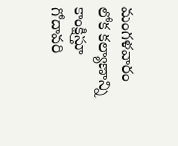మంగళవారం లోక కల్యాణాన్ని కాంక్షిస్తూ గోదావరి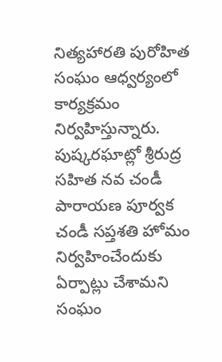నిత్యహారతి పురోహిత సంఘం ఆధ్వర్యంలో కార్యక్రమం నిర్వహిస్తున్నారు. పుష్కరఘాట్లో శ్రీరుద్ర సహిత నవ చండీ పారాయణ పూర్వక చండీ సప్తశతి హోమం నిర్వహించేందుకు ఏర్పాట్లు చేశామని సంఘం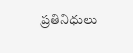ప్రతినిధులు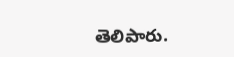తెలిపారు.